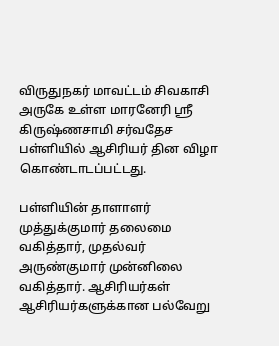விருதுநகர் மாவட்டம் சிவகாசி அருகே உள்ள மாரனேரி ஸ்ரீ கிருஷ்ணசாமி சர்வதேச பள்ளியில் ஆசிரியர் தின விழா கொண்டாடப்பட்டது.

பள்ளியின் தாளாளர் முத்துக்குமார் தலைமை வகித்தார், முதல்வர் அருண்குமார் முன்னிலை வகித்தார். ஆசிரியர்கள் ஆசிரியர்களுக்கான பல்வேறு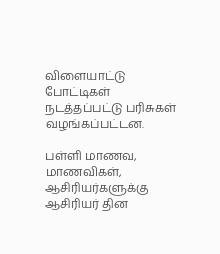விளையாட்டு போட்டிகள் நடத்தப்பட்டு பரிசுகள் வழங்கப்பட்டன.

பள்ளி மாணவ, மாணவிகள், ஆசிரியர்களுக்கு ஆசிரியர் தின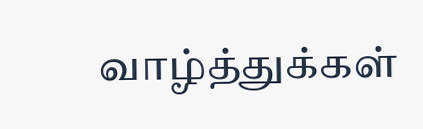வாழ்த்துக்கள்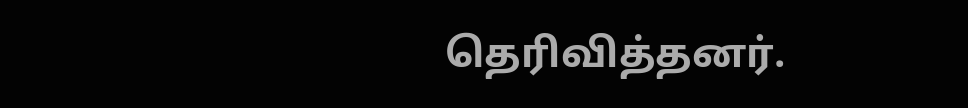தெரிவித்தனர்.